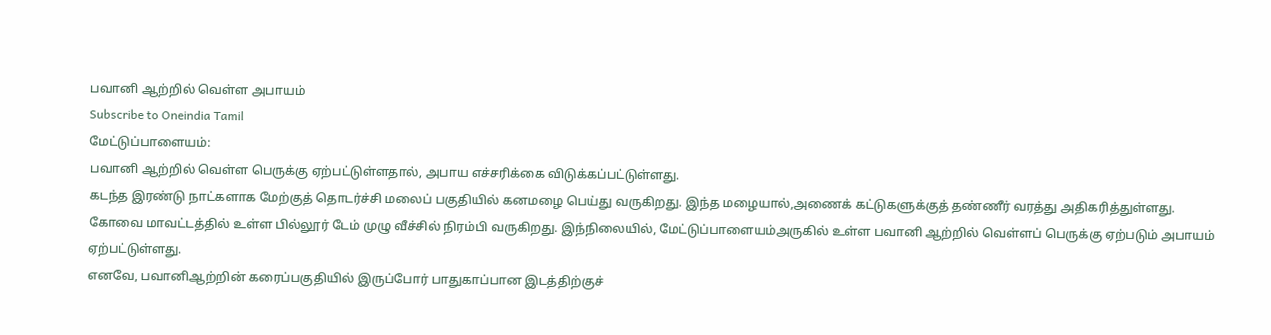பவானி ஆற்றில் வெள்ள அபாயம்
Subscribe to Oneindia Tamil
மேட்டுப்பாளையம்:
பவானி ஆற்றில் வெள்ள பெருக்கு ஏற்பட்டுள்ளதால், அபாய எச்சரிக்கை விடுக்கப்பட்டுள்ளது.
கடந்த இரண்டு நாட்களாக மேற்குத் தொடர்ச்சி மலைப் பகுதியில் கனமழை பெய்து வருகிறது. இந்த மழையால்,அணைக் கட்டுகளுக்குத் தண்ணீர் வரத்து அதிகரித்துள்ளது.
கோவை மாவட்டத்தில் உள்ள பில்லூர் டேம் முழு வீச்சில் நிரம்பி வருகிறது. இந்நிலையில், மேட்டுப்பாளையம்அருகில் உள்ள பவானி ஆற்றில் வெள்ளப் பெருக்கு ஏற்படும் அபாயம் ஏற்பட்டுள்ளது.
எனவே, பவானிஆற்றின் கரைப்பகுதியில் இருப்போர் பாதுகாப்பான இடத்திற்குச்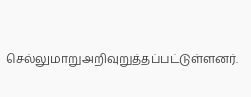செல்லுமாறுஅறிவுறுத்தப்பட்டுள்ளனர்.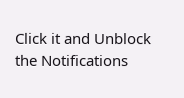Click it and Unblock the Notifications